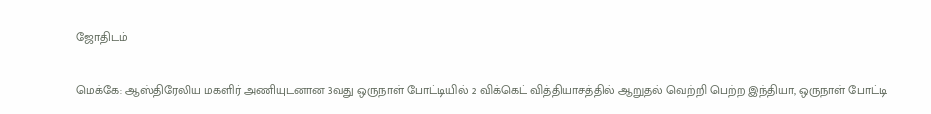ஜோதிடம்

மெக்கே: ஆஸ்திரேலிய மகளிர் அணியுடனான 3வது ஒருநாள் போட்டியில் 2 விக்கெட் வித்தியாசத்தில் ஆறுதல் வெற்றி பெற்ற இந்தியா, ஒருநாள் போட்டி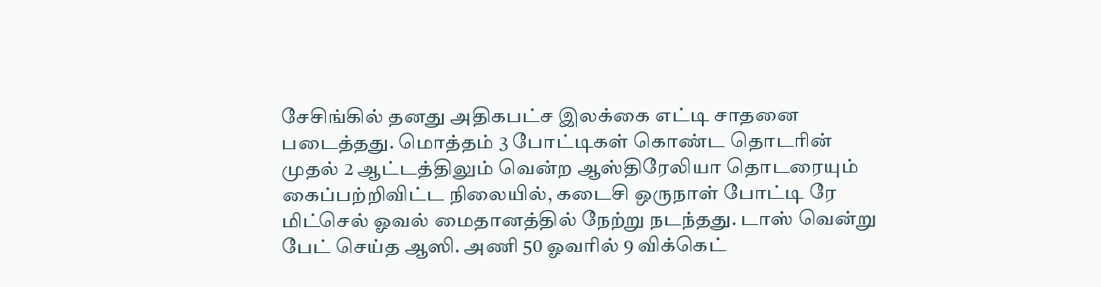சேசிங்கில் தனது அதிகபட்ச இலக்கை எட்டி சாதனை படைத்தது. மொத்தம் 3 போட்டிகள் கொண்ட தொடரின் முதல் 2 ஆட்டத்திலும் வென்ற ஆஸ்திரேலியா தொடரையும் கைப்பற்றிவிட்ட நிலையில், கடைசி ஒருநாள் போட்டி ரே மிட்செல் ஓவல் மைதானத்தில் நேற்று நடந்தது. டாஸ் வென்று பேட் செய்த ஆஸி. அணி 50 ஓவரில் 9 விக்கெட்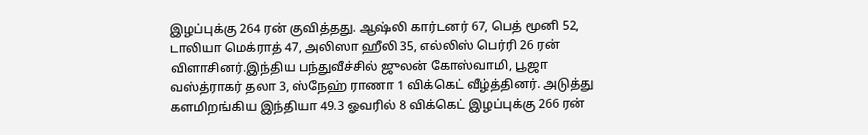இழப்புக்கு 264 ரன் குவித்தது. ஆஷ்லி கார்டனர் 67, பெத் மூனி 52, டாலியா மெக்ராத் 47, அலிஸா ஹீலி 35, எல்லிஸ் பெர்ரி 26 ரன் விளாசினர்.இந்திய பந்துவீச்சில் ஜுலன் கோஸ்வாமி, பூஜா வஸ்த்ராகர் தலா 3, ஸ்நேஹ் ராணா 1 விக்கெட் வீழ்த்தினர். அடுத்து களமிறங்கிய இந்தியா 49.3 ஓவரில் 8 விக்கெட் இழப்புக்கு 266 ரன்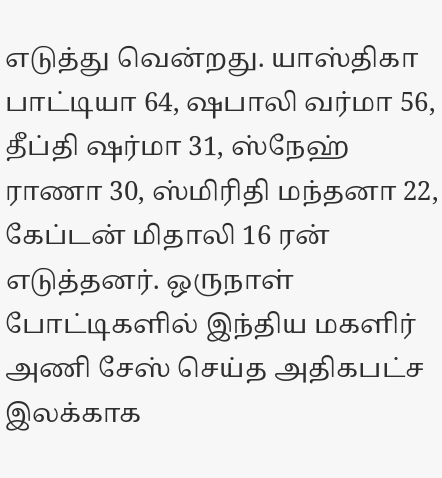எடுத்து வென்றது. யாஸ்திகா பாட்டியா 64, ஷபாலி வர்மா 56, தீப்தி ஷர்மா 31, ஸ்நேஹ் ராணா 30, ஸ்மிரிதி மந்தனா 22, கேப்டன் மிதாலி 16 ரன் எடுத்தனர். ஒருநாள் போட்டிகளில் இந்திய மகளிர் அணி சேஸ் செய்த அதிகபட்ச இலக்காக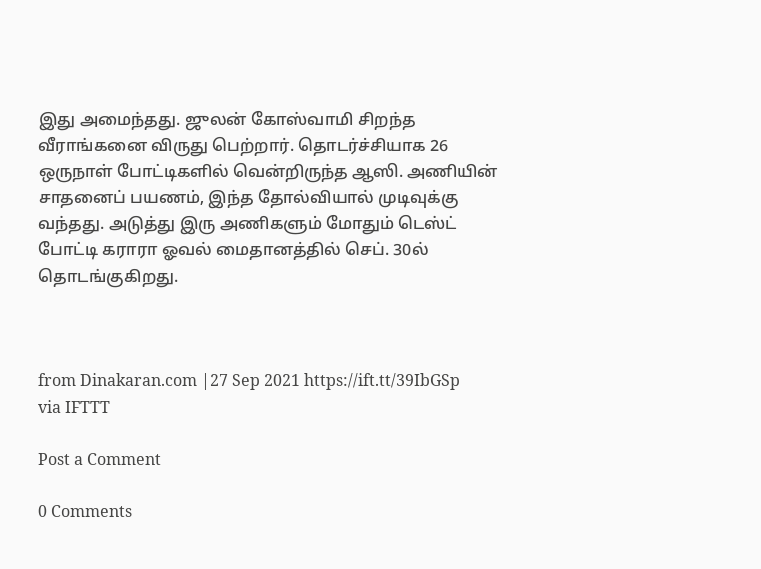இது அமைந்தது. ஜுலன் கோஸ்வாமி சிறந்த வீராங்கனை விருது பெற்றார். தொடர்ச்சியாக 26 ஒருநாள் போட்டிகளில் வென்றிருந்த ஆஸி. அணியின் சாதனைப் பயணம், இந்த தோல்வியால் முடிவுக்கு வந்தது. அடுத்து இரு அணிகளும் மோதும் டெஸ்ட் போட்டி கராரா ஓவல் மைதானத்தில் செப். 30ல் தொடங்குகிறது.



from Dinakaran.com |27 Sep 2021 https://ift.tt/39IbGSp
via IFTTT

Post a Comment

0 Comments